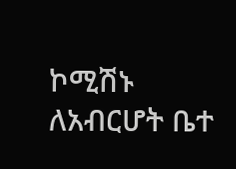ኮሚሽኑ ለአብርሆት ቤተ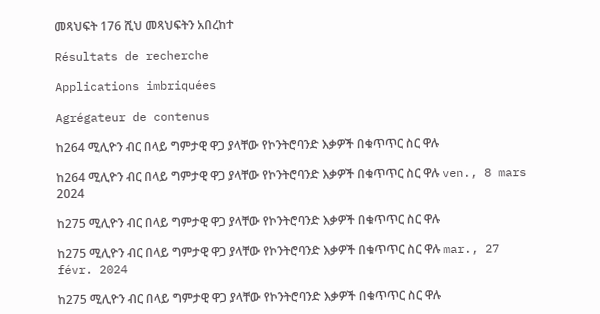መጻህፍት 176 ሺህ መጻህፍትን አበረከተ

Résultats de recherche

Applications imbriquées

Agrégateur de contenus

ከ264 ሚሊዮን ብር በላይ ግምታዊ ዋጋ ያላቸው የኮንትሮባንድ እቃዎች በቁጥጥር ስር ዋሉ

ከ264 ሚሊዮን ብር በላይ ግምታዊ ዋጋ ያላቸው የኮንትሮባንድ እቃዎች በቁጥጥር ስር ዋሉ ven., 8 mars 2024

ከ275 ሚሊዮን ብር በላይ ግምታዊ ዋጋ ያላቸው የኮንትሮባንድ እቃዎች በቁጥጥር ስር ዋሉ

ከ275 ሚሊዮን ብር በላይ ግምታዊ ዋጋ ያላቸው የኮንትሮባንድ እቃዎች በቁጥጥር ስር ዋሉ mar., 27 févr. 2024

ከ275 ሚሊዮን ብር በላይ ግምታዊ ዋጋ ያላቸው የኮንትሮባንድ እቃዎች በቁጥጥር ስር ዋሉ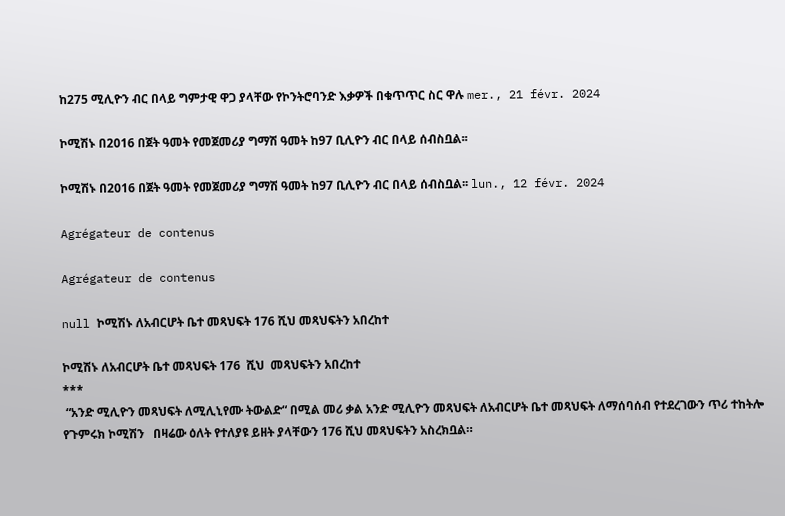ከ275 ሚሊዮን ብር በላይ ግምታዊ ዋጋ ያላቸው የኮንትሮባንድ እቃዎች በቁጥጥር ስር ዋሉ mer., 21 févr. 2024

ኮሚሽኑ በ2016 በጀት ዓመት የመጀመሪያ ግማሽ ዓመት ከ97 ቢሊዮን ብር በላይ ሰብስቧል፡፡

ኮሚሽኑ በ2016 በጀት ዓመት የመጀመሪያ ግማሽ ዓመት ከ97 ቢሊዮን ብር በላይ ሰብስቧል፡፡ lun., 12 févr. 2024

Agrégateur de contenus

Agrégateur de contenus

null ኮሚሽኑ ለአብርሆት ቤተ መጻህፍት 176 ሺህ መጻህፍትን አበረከተ

ኮሚሽኑ ለአብርሆት ቤተ መጻህፍት 176  ሺህ  መጻህፍትን አበረከተ
***
 “አንድ ሚሊዮን መጻህፍት ለሚሊኒየሙ ትውልድ“ በሚል መሪ ቃል አንድ ሚሊዮን መጻህፍት ለአብርሆት ቤተ መጻህፍት ለማሰባሰብ የተደረገውን ጥሪ ተከትሎ የጉምሩክ ኮሚሽን   በዛሬው ዕለት የተለያዩ ይዘት ያላቸውን 176 ሺህ መጻህፍትን አስረክቧል።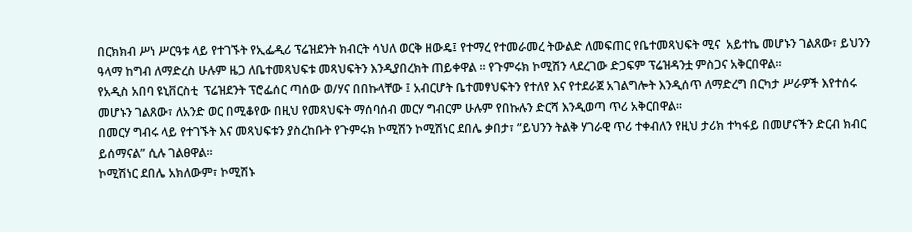በርክክብ ሥነ ሥርዓቱ ላይ የተገኙት የኢፌዲሪ ፕሬዝደንት ክብርት ሳህለ ወርቅ ዘውዴ፤ የተማረ የተመራመረ ትውልድ ለመፍጠር የቤተመጻህፍት ሚና  አይተኬ መሆኑን ገልጸው፣ ይህንን ዓላማ ከግብ ለማድረስ ሁሉም ዜጋ ለቤተመጻህፍቱ መጻህፍትን እንዲያበረክት ጠይቀዋል ። የጉምሩክ ኮሚሽን ላደረገው ድጋፍም ፕሬዝዳንቷ ምስጋና አቅርበዋል፡፡
የአዲስ አበባ ዩኒቨርስቲ  ፕሬዝደንት ፕሮፌሰር ጣሰው ወ/ሃና በበኩላቸው ፤ አብርሆት ቤተመፃህፍትን የተለየ እና የተደራጀ አገልግሎት እንዲሰጥ ለማድረግ በርካታ ሥራዎች እየተሰሩ መሆኑን ገልጸው፣ ለአንድ ወር በሚቆየው በዚህ የመጻህፍት ማሰባሰብ መርሃ ግብርም ሁሉም የበኩሉን ድርሻ እንዲወጣ ጥሪ አቅርበዋል፡፡
በመርሃ ግብሩ ላይ የተገኙት እና መጻህፍቱን ያስረከቡት የጉምሩክ ኮሚሽን ኮሚሽነር ደበሌ ቃበታ፣ ”ይህንን ትልቅ ሃገራዊ ጥሪ ተቀብለን የዚህ ታሪክ ተካፋይ በመሆናችን ድርብ ክብር  ይሰማናል” ሲሉ ገልፀዋል።
ኮሚሽነር ደበሌ አክለውም፣ ኮሚሽኑ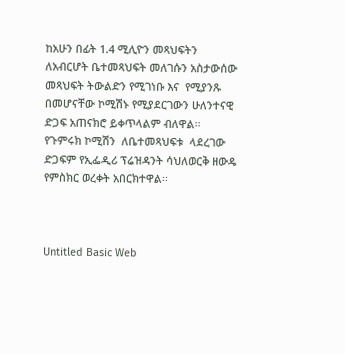ከአሁን በፊት 1.4 ሚሊዮን መጻህፍትን ለአብርሆት ቤተመጻህፍት መለገሱን አስታውሰው መጻህፍት ትውልድን የሚገነቡ እና  የሚያንጹ በመሆናቸው ኮሚሽኑ የሚያደርገውን ሁለንተናዊ ድጋፍ አጠናክሮ ይቀጥላልም ብለዋል፡፡
የጉምሩክ ኮሚሽን  ለቤተመጻህፍቱ  ላደረገው ድጋፍም የኢፌዲሪ ፕሬዝዳንት ሳህለወርቅ ዘውዴ የምስክር ወረቀት አበርክተዋል፡፡



Untitled Basic Web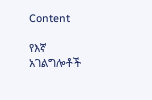Content

የእኛ አገልግሎቶች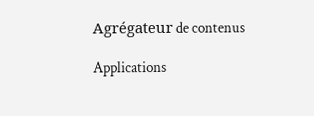Agrégateur de contenus

Applications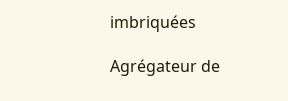imbriquées

Agrégateur de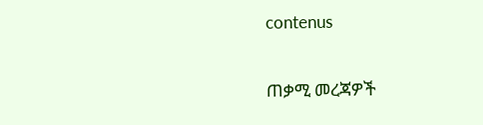contenus

ጠቃሚ መረጃዎች